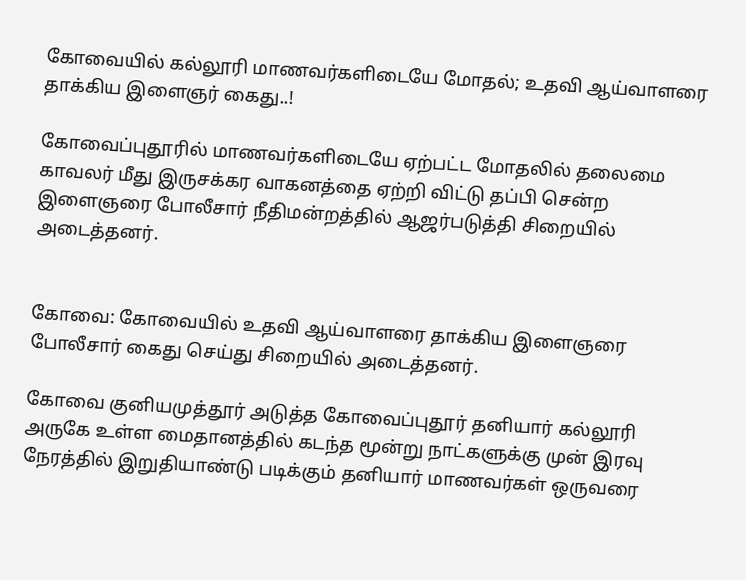கோவையில் கல்லூரி மாணவர்களிடையே மோதல்; உதவி ஆய்வாளரை தாக்கிய இளைஞர் கைது..!

கோவைப்புதூரில் மாணவர்களிடையே ஏற்பட்ட மோதலில் தலைமை காவலர் மீது இருசக்கர வாகனத்தை ஏற்றி விட்டு தப்பி சென்ற இளைஞரை போலீசார் நீதிமன்றத்தில் ஆஜர்படுத்தி சிறையில் அடைத்தனர்.


கோவை: கோவையில் உதவி ஆய்வாளரை தாக்கிய இளைஞரை போலீசார் கைது செய்து சிறையில் அடைத்தனர்.

கோவை குனியமுத்தூர் அடுத்த கோவைப்புதூர் தனியார் கல்லூரி அருகே உள்ள மைதானத்தில் கடந்த மூன்று நாட்களுக்கு முன் இரவு நேரத்தில் இறுதியாண்டு படிக்கும் தனியார் மாணவர்கள் ஒருவரை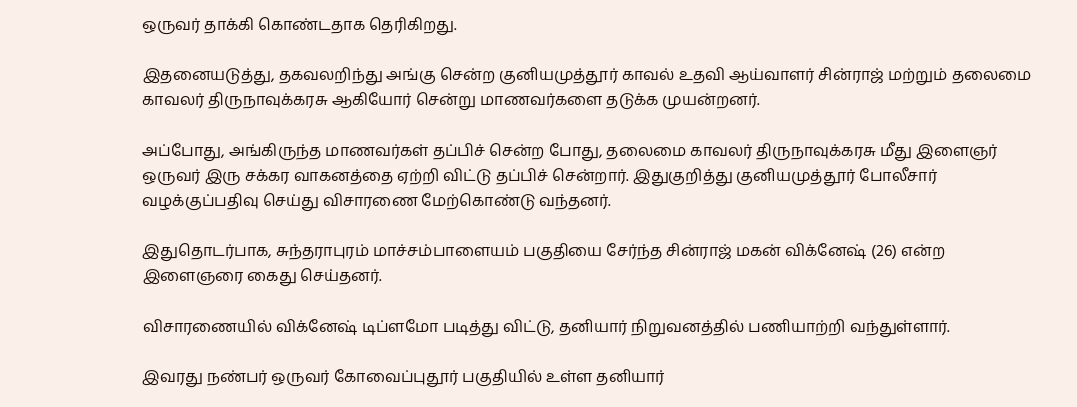ஒருவர் தாக்கி கொண்டதாக தெரிகிறது.

இதனையடுத்து, தகவலறிந்து அங்கு சென்ற குனியமுத்தூர் காவல் உதவி ஆய்வாளர் சின்ராஜ் மற்றும் தலைமை காவலர் திருநாவுக்கரசு ஆகியோர் சென்று மாணவர்களை தடுக்க முயன்றனர்.

அப்போது, அங்கிருந்த மாணவர்கள் தப்பிச் சென்ற போது, தலைமை காவலர் திருநாவுக்கரசு மீது இளைஞர் ஒருவர் இரு சக்கர வாகனத்தை ஏற்றி விட்டு தப்பிச் சென்றார். இதுகுறித்து குனியமுத்தூர் போலீசார் வழக்குப்பதிவு செய்து விசாரணை மேற்கொண்டு வந்தனர்.

இதுதொடர்பாக, சுந்தராபுரம் மாச்சம்பாளையம் பகுதியை சேர்ந்த சின்ராஜ் மகன் விக்னேஷ் (26) என்ற இளைஞரை கைது செய்தனர்.

விசாரணையில் விக்னேஷ் டிப்ளமோ படித்து விட்டு, தனியார் நிறுவனத்தில் பணியாற்றி வந்துள்ளார்.

இவரது நண்பர் ஒருவர் கோவைப்புதூர் பகுதியில் உள்ள தனியார்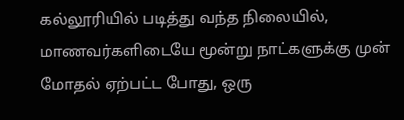கல்லூரியில் படித்து வந்த நிலையில், மாணவர்களிடையே மூன்று நாட்களுக்கு முன் மோதல் ஏற்பட்ட போது, ஒரு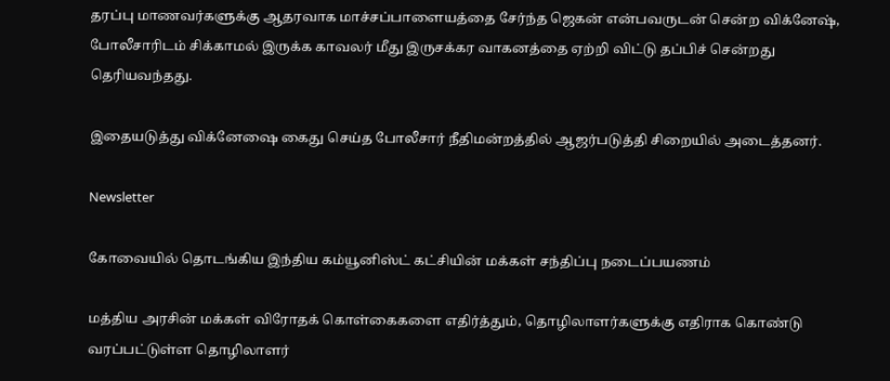தரப்பு மாணவர்களுக்கு ஆதரவாக மாச்சப்பாளையத்தை சேர்ந்த ஜெகன் என்பவருடன் சென்ற விக்னேஷ், போலீசாரிடம் சிக்காமல் இருக்க காவலர் மீது இருசக்கர வாகனத்தை ஏற்றி விட்டு தப்பிச் சென்றது தெரியவந்தது.

இதையடுத்து விக்னேஷை கைது செய்த போலீசார் நீதிமன்றத்தில் ஆஜர்படுத்தி சிறையில் அடைத்தனர்.

Newsletter

கோவையில் தொடங்கிய இந்திய கம்யூனிஸ்ட் கட்சியின் மக்கள் சந்திப்பு நடைப்பயணம்

மத்திய அரசின் மக்கள் விரோதக் கொள்கைகளை எதிர்த்தும், தொழிலாளர்களுக்கு எதிராக கொண்டு வரப்பட்டுள்ள தொழிலாளர்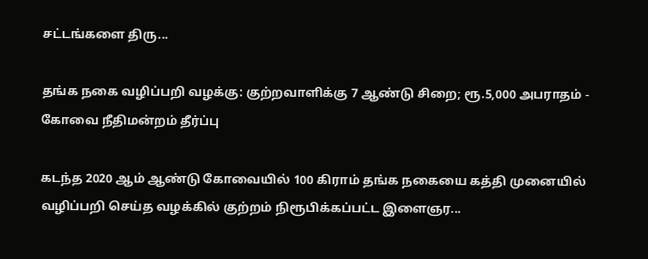சட்டங்களை திரு...

தங்க நகை வழிப்பறி வழக்கு: குற்றவாளிக்கு 7 ஆண்டு சிறை; ரூ.5,000 அபராதம் - கோவை நீதிமன்றம் தீர்ப்பு

கடந்த 2020 ஆம் ஆண்டு கோவையில் 100 கிராம் தங்க நகையை கத்தி முனையில் வழிப்பறி செய்த வழக்கில் குற்றம் நிரூபிக்கப்பட்ட இளைஞர...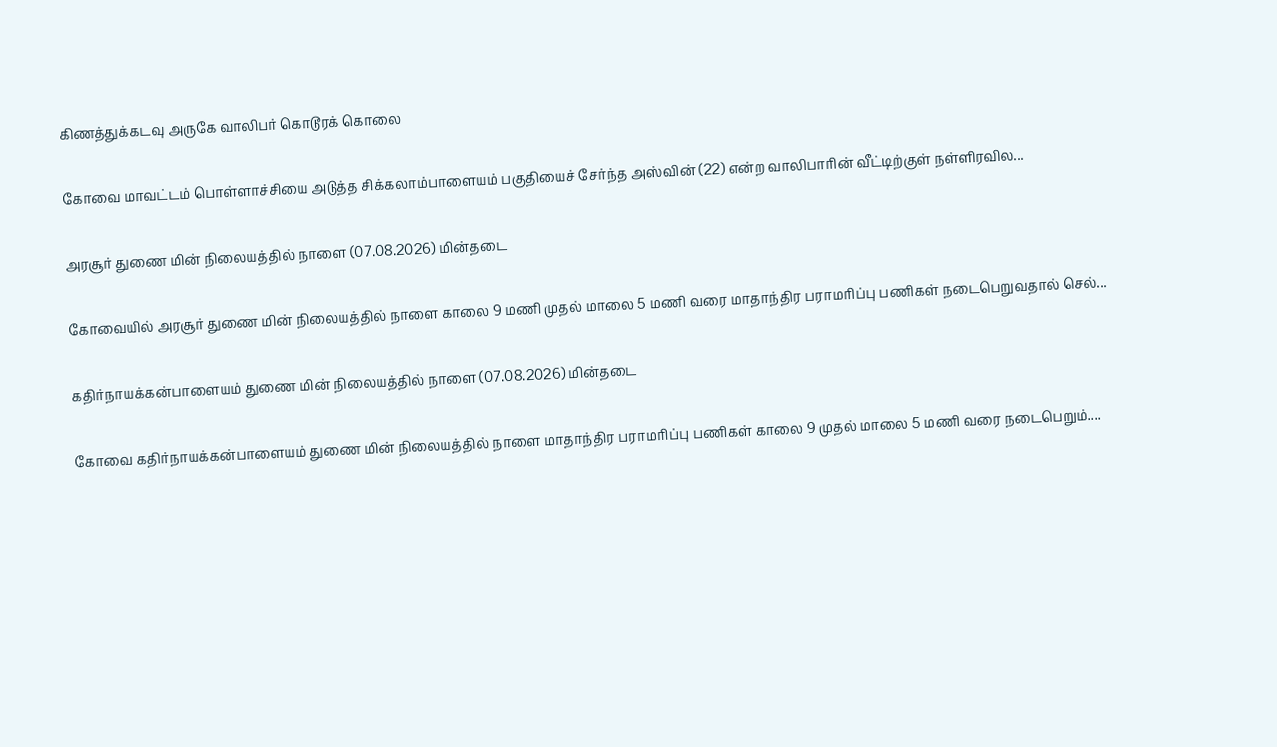கிணத்துக்கடவு அருகே வாலிபர் கொடூரக் கொலை

கோவை மாவட்டம் பொள்ளாச்சியை அடுத்த சிக்கலாம்பாளையம் பகுதியைச் சேர்ந்த அஸ்வின் (22) என்ற வாலிபாரின் வீட்டிற்குள் நள்ளிரவில...

அரசூர் துணை மின் நிலையத்தில் நாளை (07.08.2026) மின்தடை

கோவையில் அரசூர் துணை மின் நிலையத்தில் நாளை காலை 9 மணி முதல் மாலை 5 மணி வரை மாதாந்திர பராமரிப்பு பணிகள் நடைபெறுவதால் செல்...

கதிர்நாயக்கன்பாளையம் துணை மின் நிலையத்தில் நாளை (07.08.2026) மின்தடை

கோவை கதிர்நாயக்கன்பாளையம் துணை மின் நிலையத்தில் நாளை மாதாந்திர பராமரிப்பு பணிகள் காலை 9 முதல் மாலை 5 மணி வரை நடைபெறும்....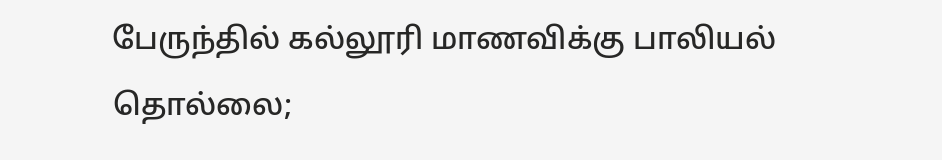பேருந்தில் கல்லூரி மாணவிக்கு பாலியல் தொல்லை;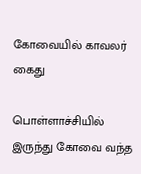கோவையில் காவலர் கைது

பொள்ளாச்சியில் இருந்து கோவை வந்த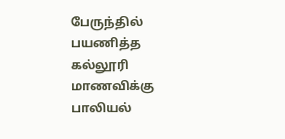பேருந்தில் பயணித்த கல்லூரி மாணவிக்கு பாலியல்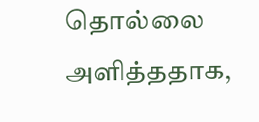தொல்லை அளித்ததாக,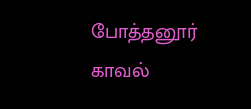போத்தனூர் காவல்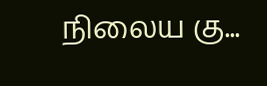நிலைய கு...